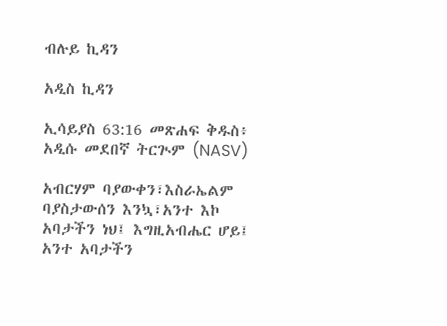ብሉይ ኪዳን

አዲስ ኪዳን

ኢሳይያስ 63:16 መጽሐፍ ቅዱስ፥ አዲሱ መደበኛ ትርጒም (NASV)

አብርሃም ባያውቀን፣እስራኤልም ባያስታውሰን እንኳ፣አንተ እኮ አባታችን ነህ፤ እግዚአብሔር ሆይ፤ አንተ አባታችን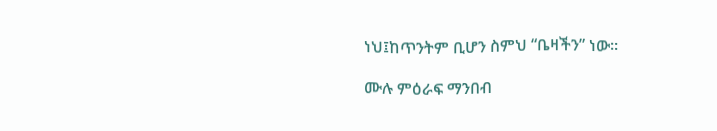ነህ፤ከጥንትም ቢሆን ስምህ “ቤዛችን” ነው።

ሙሉ ምዕራፍ ማንበብ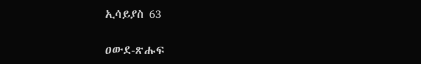ኢሳይያስ 63

ዐውደ-ጽሑፍ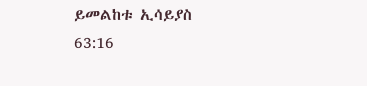ይመልከቱ ኢሳይያስ 63:16